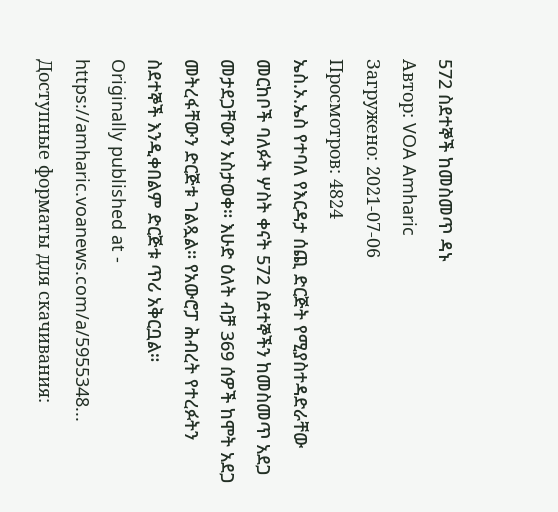572 ስደተኞች ከመስመጥ ዳኑ
Автор: VOA Amharic
Загружено: 2021-07-06
Просмотров: 4824
ኤስ.ኦ.ኤስ የተባለ የእርዳታ ሰጪ ድርጅት የሚያስተዳድራቸው መርከቦች ባለፉት ሦስት ቀናት 572 ስደተኞችን ከመስመጥ አደጋ መታደጋቸውን አስታወቀ። እሁድ ዕለት ብቻ 369 ሰዎች ከሞት አደጋ መትረፋቸውን ድርጅቱ ገልጿል። የአውሮፓ ሕብረት የተረፉትን ስደተኞች እንዲቀበልም ድርጅቱ ጥሪ አቅርቧል።
Originally published at - https://amharic.voanews.com/a/5955348...
Доступные форматы для скачивания: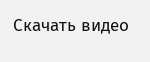Скачать видео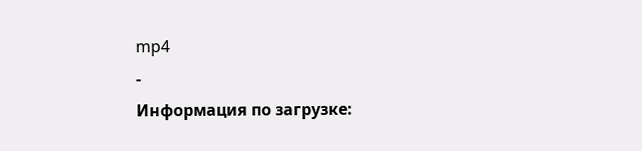mp4
-
Информация по загрузке: